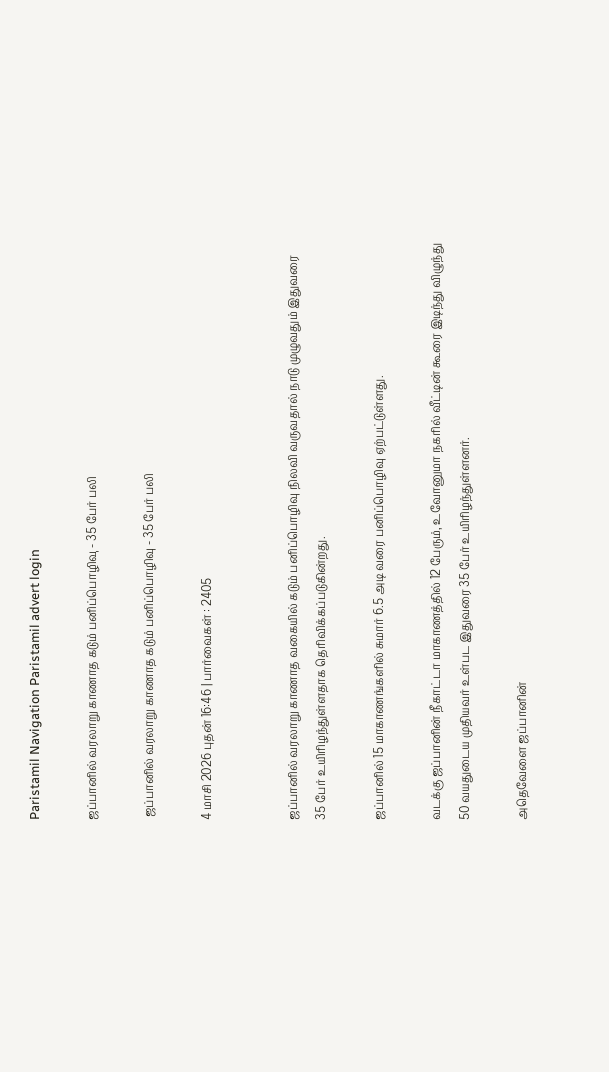Paristamil Navigation Paristamil advert login

ஜப்பானில் வரலாறு காணாத கடும் பனிப்பொழிவு - 35 பேர் பலி

 ஜப்பானில் வரலாறு காணாத கடும் பனிப்பொழிவு - 35 பேர் பலி

4 மாசி 2026 புதன் 16:46 | பார்வைகள் : 2405


ஜப்பானில் வரலாறு காணாத வகையில் கடும் பனிப்பொழிவு நிலவி வருவதால் நாடு முழுவதும் இதுவரை 35 பேர் உயிரிழந்துள்ளதாக தெரிவிக்கப்படுகின்றது.

ஜப்பானில் 15 மாகாணங்களில் சுமார் 6.5 அடி வரை பனிப்பொழிவு ஏற்பட்டுள்ளது.

வடக்கு ஜப்பானின் நீகாட்டா மாகாணத்தில் 12 பேரும், உவோனுமா நகரில் வீட்டின் கூரை இடிந்து விழுந்து 50 வயதுடைய முதியவர் உள்பட இதுவரை 35 பேர் உயிரிழந்துள்ளனர்.

அதெவேளை ஜப்பானின்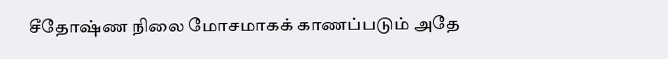சீதோஷ்ண நிலை மோசமாகக் காணப்படும் அதே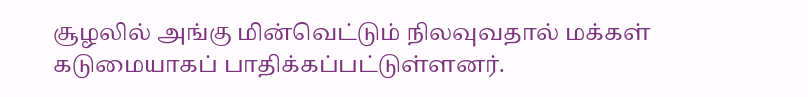சூழலில் அங்கு மின்வெட்டும் நிலவுவதால் மக்கள் கடுமையாகப் பாதிக்கப்பட்டுள்ளனர்.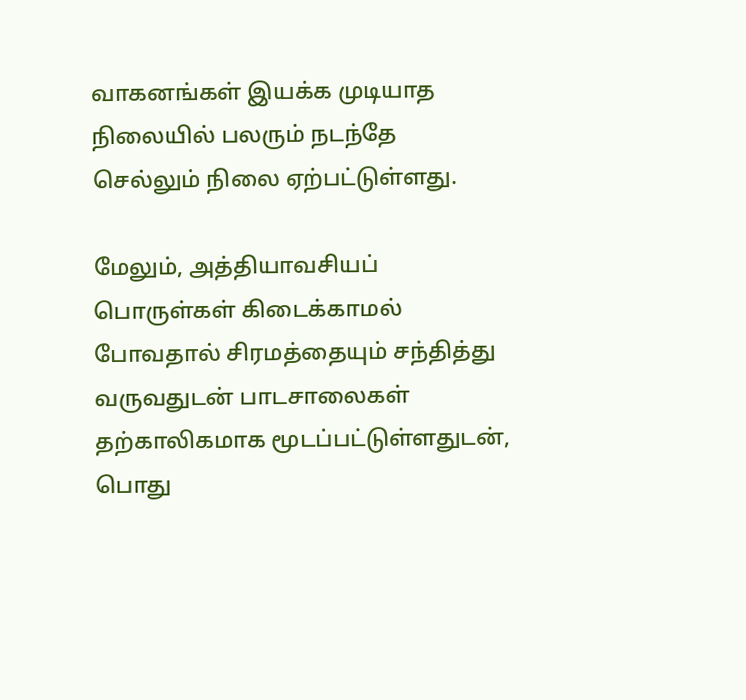வாகனங்கள் இயக்க முடியாத நிலையில் பலரும் நடந்தே செல்லும் நிலை ஏற்பட்டுள்ளது.

மேலும், அத்தியாவசியப் பொருள்கள் கிடைக்காமல் போவதால் சிரமத்தையும் சந்தித்து வருவதுடன் பாடசாலைகள் தற்காலிகமாக மூடப்பட்டுள்ளதுடன், பொது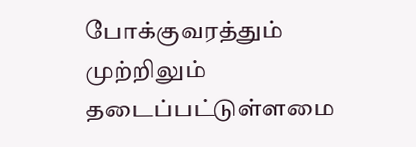போக்குவரத்தும் முற்றிலும் தடைப்பட்டுள்ளமை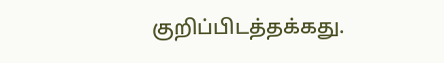குறிப்பிடத்தக்கது.